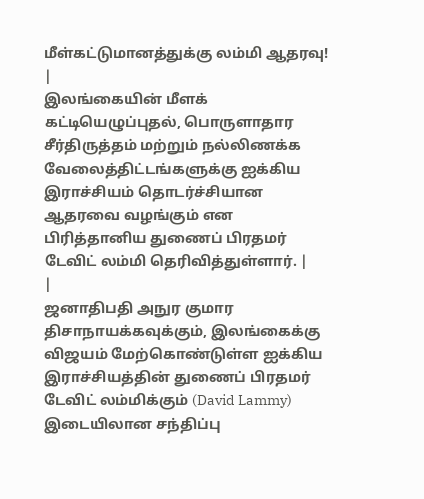மீள்கட்டுமானத்துக்கு லம்மி ஆதரவு!
|
இலங்கையின் மீளக் கட்டியெழுப்புதல், பொருளாதார சீர்திருத்தம் மற்றும் நல்லிணக்க வேலைத்திட்டங்களுக்கு ஐக்கிய இராச்சியம் தொடர்ச்சியான ஆதரவை வழங்கும் என பிரித்தானிய துணைப் பிரதமர் டேவிட் லம்மி தெரிவித்துள்ளார். |
|
ஜனாதிபதி அநுர குமார திசாநாயக்கவுக்கும், இலங்கைக்கு விஜயம் மேற்கொண்டுள்ள ஐக்கிய இராச்சியத்தின் துணைப் பிரதமர் டேவிட் லம்மிக்கும் (David Lammy) இடையிலான சந்திப்பு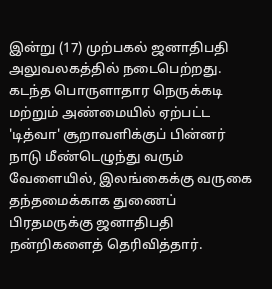இன்று (17) முற்பகல் ஜனாதிபதி அலுவலகத்தில் நடைபெற்றது. கடந்த பொருளாதார நெருக்கடி மற்றும் அண்மையில் ஏற்பட்ட 'டித்வா' சூறாவளிக்குப் பின்னர் நாடு மீண்டெழுந்து வரும் வேளையில், இலங்கைக்கு வருகை தந்தமைக்காக துணைப் பிரதமருக்கு ஜனாதிபதி நன்றிகளைத் தெரிவித்தார்.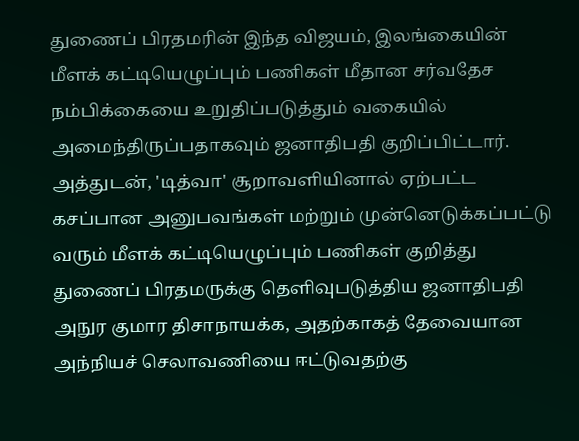துணைப் பிரதமரின் இந்த விஜயம், இலங்கையின் மீளக் கட்டியெழுப்பும் பணிகள் மீதான சர்வதேச நம்பிக்கையை உறுதிப்படுத்தும் வகையில் அமைந்திருப்பதாகவும் ஜனாதிபதி குறிப்பிட்டார். அத்துடன், 'டித்வா' சூறாவளியினால் ஏற்பட்ட கசப்பான அனுபவங்கள் மற்றும் முன்னெடுக்கப்பட்டு வரும் மீளக் கட்டியெழுப்பும் பணிகள் குறித்து துணைப் பிரதமருக்கு தெளிவுபடுத்திய ஜனாதிபதி அநுர குமார திசாநாயக்க, அதற்காகத் தேவையான அந்நியச் செலாவணியை ஈட்டுவதற்கு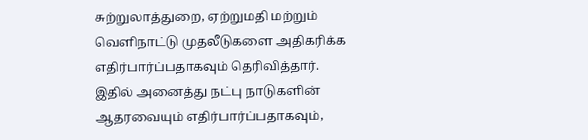சுற்றுலாத்துறை, ஏற்றுமதி மற்றும் வெளிநாட்டு முதலீடுகளை அதிகரிக்க எதிர்பார்ப்பதாகவும் தெரிவித்தார். இதில் அனைத்து நட்பு நாடுகளின் ஆதரவையும் எதிர்பார்ப்பதாகவும்,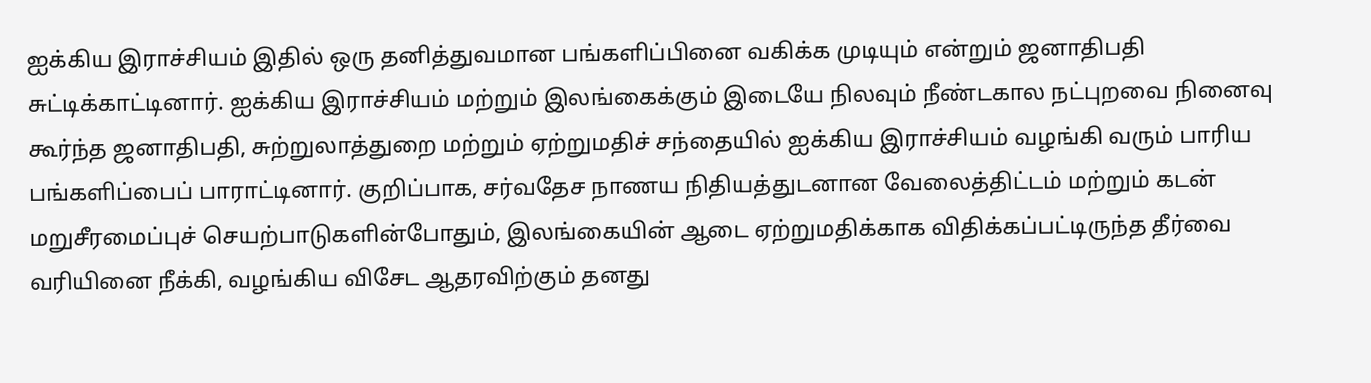ஐக்கிய இராச்சியம் இதில் ஒரு தனித்துவமான பங்களிப்பினை வகிக்க முடியும் என்றும் ஜனாதிபதி சுட்டிக்காட்டினார். ஐக்கிய இராச்சியம் மற்றும் இலங்கைக்கும் இடையே நிலவும் நீண்டகால நட்புறவை நினைவு கூர்ந்த ஜனாதிபதி, சுற்றுலாத்துறை மற்றும் ஏற்றுமதிச் சந்தையில் ஐக்கிய இராச்சியம் வழங்கி வரும் பாரிய பங்களிப்பைப் பாராட்டினார். குறிப்பாக, சர்வதேச நாணய நிதியத்துடனான வேலைத்திட்டம் மற்றும் கடன் மறுசீரமைப்புச் செயற்பாடுகளின்போதும், இலங்கையின் ஆடை ஏற்றுமதிக்காக விதிக்கப்பட்டிருந்த தீர்வை வரியினை நீக்கி, வழங்கிய விசேட ஆதரவிற்கும் தனது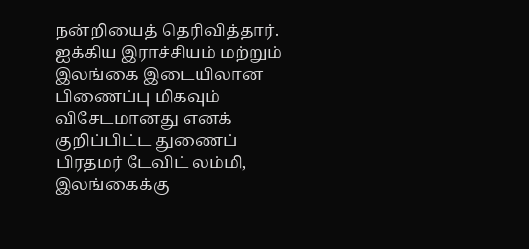நன்றியைத் தெரிவித்தார். ஐக்கிய இராச்சியம் மற்றும் இலங்கை இடையிலான பிணைப்பு மிகவும் விசேடமானது எனக் குறிப்பிட்ட துணைப் பிரதமர் டேவிட் லம்மி, இலங்கைக்கு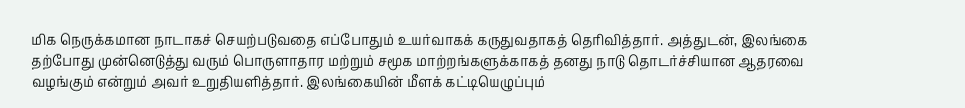மிக நெருக்கமான நாடாகச் செயற்படுவதை எப்போதும் உயர்வாகக் கருதுவதாகத் தெரிவித்தார். அத்துடன், இலங்கை தற்போது முன்னெடுத்து வரும் பொருளாதார மற்றும் சமூக மாற்றங்களுக்காகத் தனது நாடு தொடர்ச்சியான ஆதரவை வழங்கும் என்றும் அவர் உறுதியளித்தார். இலங்கையின் மீளக் கட்டியெழுப்பும்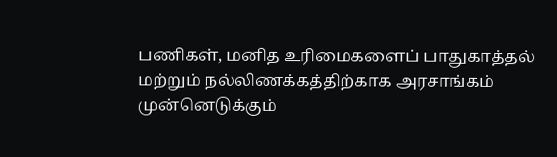பணிகள், மனித உரிமைகளைப் பாதுகாத்தல் மற்றும் நல்லிணக்கத்திற்காக அரசாங்கம் முன்னெடுக்கும்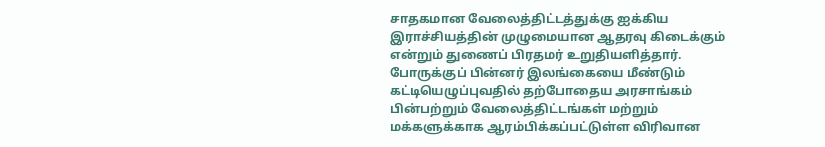சாதகமான வேலைத்திட்டத்துக்கு ஐக்கிய இராச்சியத்தின் முழுமையான ஆதரவு கிடைக்கும் என்றும் துணைப் பிரதமர் உறுதியளித்தார். போருக்குப் பின்னர் இலங்கையை மீண்டும் கட்டியெழுப்புவதில் தற்போதைய அரசாங்கம் பின்பற்றும் வேலைத்திட்டங்கள் மற்றும் மக்களுக்காக ஆரம்பிக்கப்பட்டுள்ள விரிவான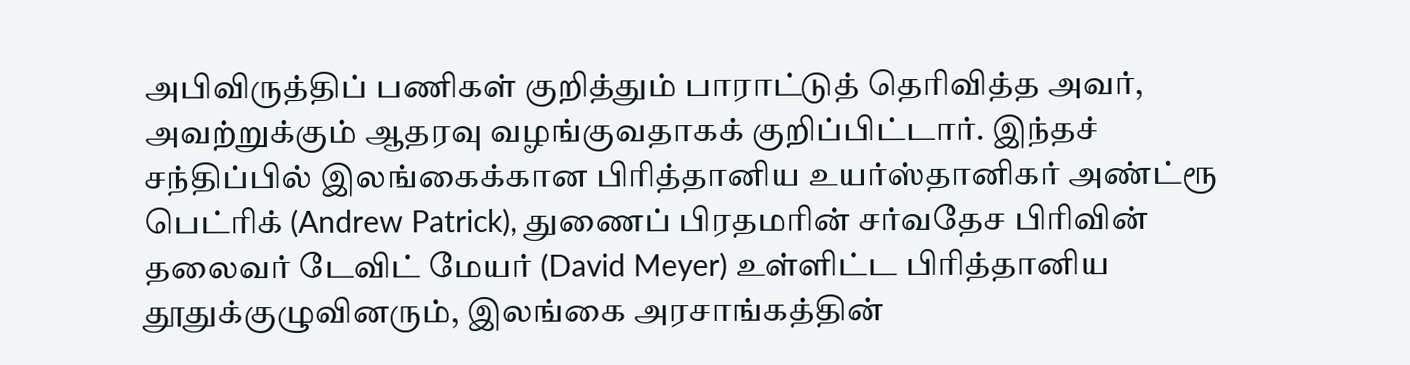அபிவிருத்திப் பணிகள் குறித்தும் பாராட்டுத் தெரிவித்த அவர், அவற்றுக்கும் ஆதரவு வழங்குவதாகக் குறிப்பிட்டார். இந்தச் சந்திப்பில் இலங்கைக்கான பிரித்தானிய உயர்ஸ்தானிகர் அண்ட்ரூ பெட்ரிக் (Andrew Patrick), துணைப் பிரதமரின் சர்வதேச பிரிவின் தலைவர் டேவிட் மேயர் (David Meyer) உள்ளிட்ட பிரித்தானிய தூதுக்குழுவினரும், இலங்கை அரசாங்கத்தின்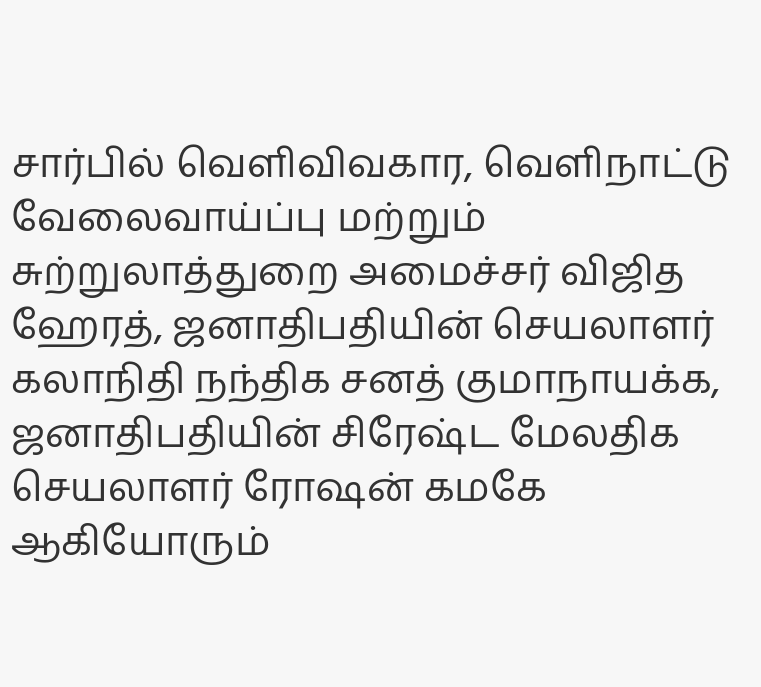சார்பில் வெளிவிவகார, வெளிநாட்டு வேலைவாய்ப்பு மற்றும் சுற்றுலாத்துறை அமைச்சர் விஜித ஹேரத், ஜனாதிபதியின் செயலாளர் கலாநிதி நந்திக சனத் குமாநாயக்க, ஜனாதிபதியின் சிரேஷ்ட மேலதிக செயலாளர் ரோஷன் கமகே ஆகியோரும்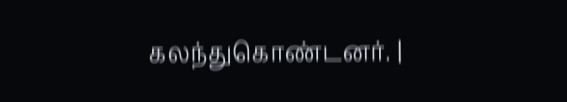கலந்துகொண்டனர். |